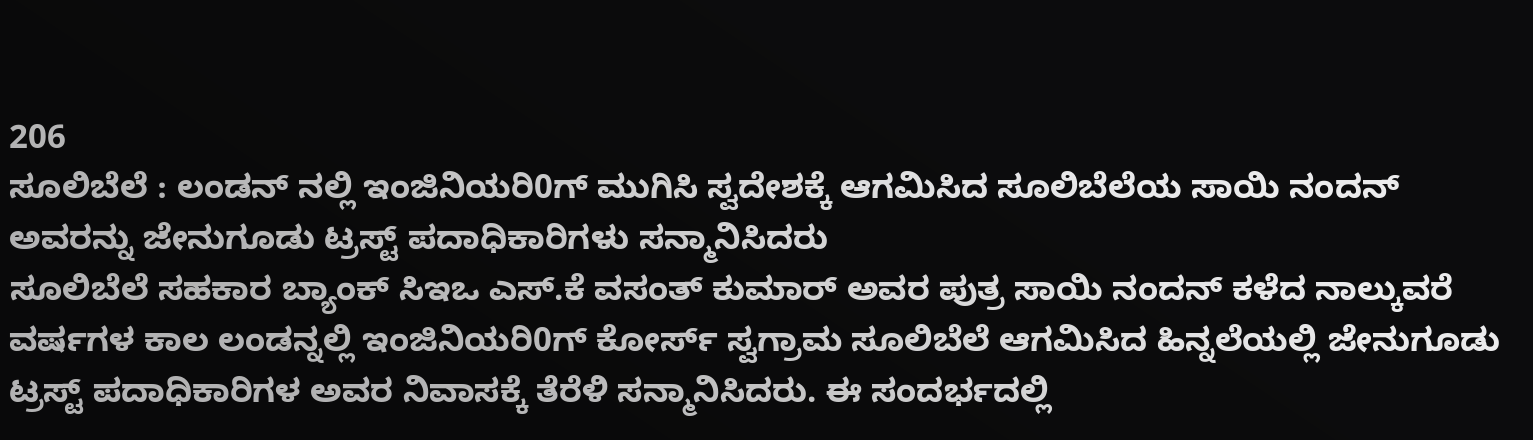206
ಸೂಲಿಬೆಲೆ : ಲಂಡನ್ ನಲ್ಲಿ ಇಂಜಿನಿಯರಿ0ಗ್ ಮುಗಿಸಿ ಸ್ವದೇಶಕ್ಕೆ ಆಗಮಿಸಿದ ಸೂಲಿಬೆಲೆಯ ಸಾಯಿ ನಂದನ್ ಅವರನ್ನು ಜೇನುಗೂಡು ಟ್ರಸ್ಟ್ ಪದಾಧಿಕಾರಿಗಳು ಸನ್ಮಾನಿಸಿದರು
ಸೂಲಿಬೆಲೆ ಸಹಕಾರ ಬ್ಯಾಂಕ್ ಸಿಇಒ ಎಸ್.ಕೆ ವಸಂತ್ ಕುಮಾರ್ ಅವರ ಪುತ್ರ ಸಾಯಿ ನಂದನ್ ಕಳೆದ ನಾಲ್ಕುವರೆ ವರ್ಷಗಳ ಕಾಲ ಲಂಡನ್ನಲ್ಲಿ ಇಂಜಿನಿಯರಿ0ಗ್ ಕೋರ್ಸ್ ಸ್ವಗ್ರಾಮ ಸೂಲಿಬೆಲೆ ಆಗಮಿಸಿದ ಹಿನ್ನಲೆಯಲ್ಲಿ ಜೇನುಗೂಡು ಟ್ರಸ್ಟ್ ಪದಾಧಿಕಾರಿಗಳ ಅವರ ನಿವಾಸಕ್ಕೆ ತೆರೆಳಿ ಸನ್ಮಾನಿಸಿದರು. ಈ ಸಂದರ್ಭದಲ್ಲಿ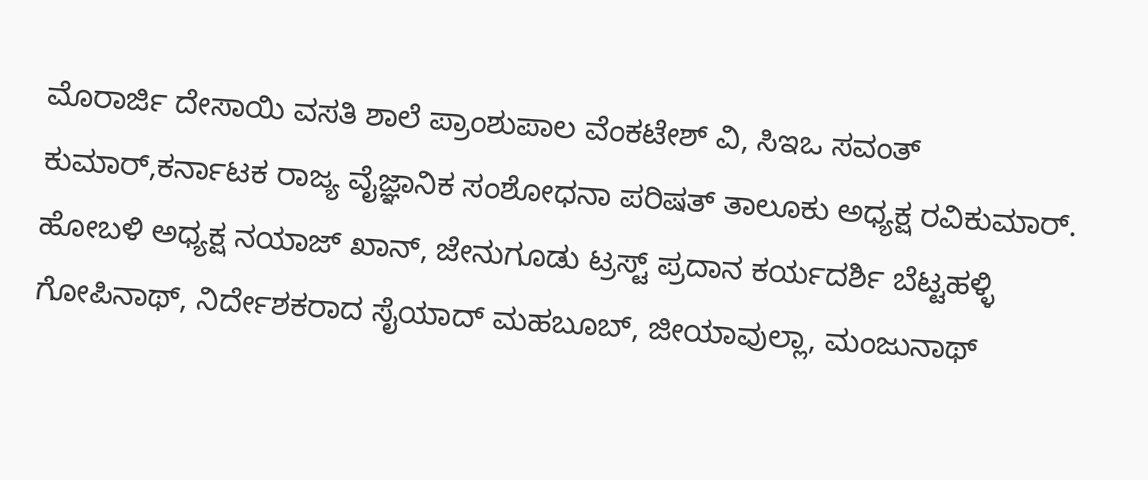ಮೊರಾರ್ಜಿ ದೇಸಾಯಿ ವಸತಿ ಶಾಲೆ ಪ್ರಾಂಶುಪಾಲ ವೆಂಕಟೇಶ್ ವಿ, ಸಿಇಒ ಸವಂತ್ ಕುಮಾರ್,ಕರ್ನಾಟಕ ರಾಜ್ಯ ವೈಜ್ಞಾನಿಕ ಸಂಶೋಧನಾ ಪರಿಷತ್ ತಾಲೂಕು ಅಧ್ಯಕ್ಷ ರವಿಕುಮಾರ್. ಹೋಬಳಿ ಅಧ್ಯಕ್ಷ ನಯಾಜ್ ಖಾನ್, ಜೇನುಗೂಡು ಟ್ರಸ್ಟ್ ಪ್ರದಾನ ಕರ್ಯದರ್ಶಿ ಬೆಟ್ಟಹಳ್ಳಿ ಗೋಪಿನಾಥ್, ನಿರ್ದೇಶಕರಾದ ಸೈಯಾದ್ ಮಹಬೂಬ್, ಜೀಯಾವುಲ್ಲಾ, ಮಂಜುನಾಥ್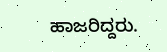ಹಾಜರಿದ್ದರು.